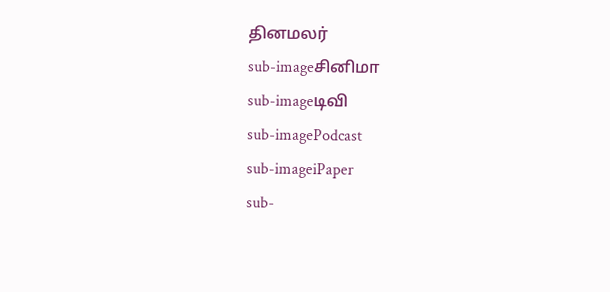தினமலர்
sub-imageசினிமா
sub-imageடிவி
sub-imagePodcast
sub-imageiPaper
sub-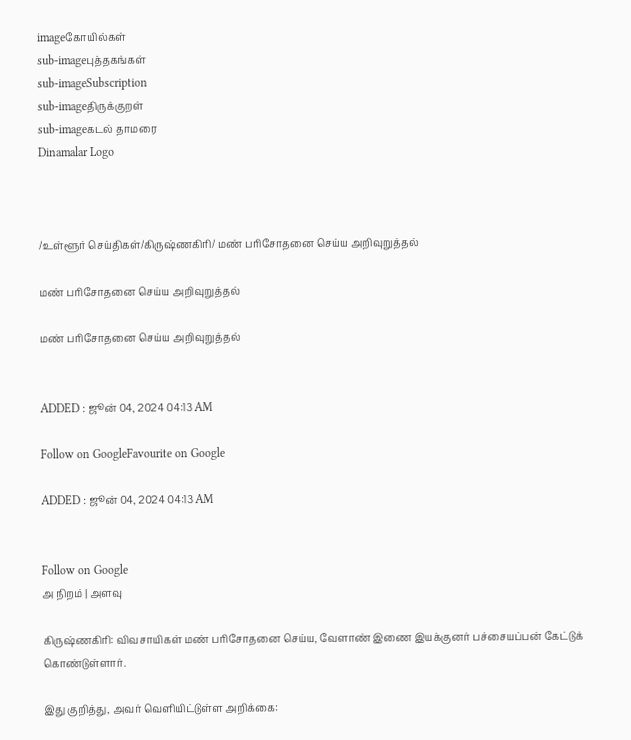imageகோயில்கள்
sub-imageபுத்தகங்கள்
sub-imageSubscription
sub-imageதிருக்குறள்
sub-imageகடல் தாமரை
Dinamalar Logo



/உள்ளூர் செய்திகள்/கிருஷ்ணகிரி/ மண் பரிசோதனை செய்ய அறிவுறுத்தல்

மண் பரிசோதனை செய்ய அறிவுறுத்தல்

மண் பரிசோதனை செய்ய அறிவுறுத்தல்


ADDED : ஜூன் 04, 2024 04:13 AM

Follow on GoogleFavourite on Google

ADDED : ஜூன் 04, 2024 04:13 AM


Follow on Google
அ நிறம் | அளவு

கிருஷ்ணகிரி: விவசாயிகள் மண் பரிசோதனை செய்ய, வேளாண் இணை இயக்குனர் பச்சையப்பன் கேட்டுக் கொண்டுள்ளார்.

இது குறித்து, அவர் வெளியிட்டுள்ள அறிக்கை: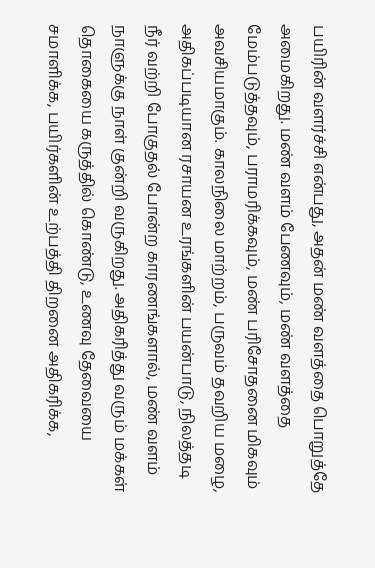பயிரின் வளர்ச்சி என்பது, அதன் மண் வளத்தை பொறுத்தே அமைகிறது. மண் வளம் பேணவும், மண் வளத்தை மேம்படுத்தவும், பராமரிக்கவும், மண் பரிசோதனை மிகவும் அவசியமாகும். காலநிலை மாற்றம், பருவம் தவறிய மழை, அதிகப்படியான ரசாயன உரங்களின் பயன்பாடு, நிலத்தடி நீர் வற்றி போகுதல் போன்ற காரணங்களால், மண் வளம் நாளுக்கு நாள் குன்றி வருகிறது. அதிகரித்து வரும் மக்கள் தொகையை கருத்தில் கொண்டு, உணவு தேவையை சமாளிக்க, பயிர்களின் உற்பத்தி திறனை அதிகரிக்க,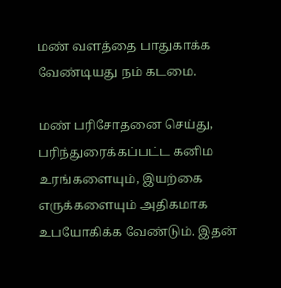மண் வளத்தை பாதுகாக்க வேண்டியது நம் கடமை.

மண் பரிசோதனை செய்து, பரிந்துரைக்கப்பட்ட கனிம உரங்களையும், இயற்கை எருக்களையும் அதிகமாக உபயோகிக்க வேண்டும். இதன்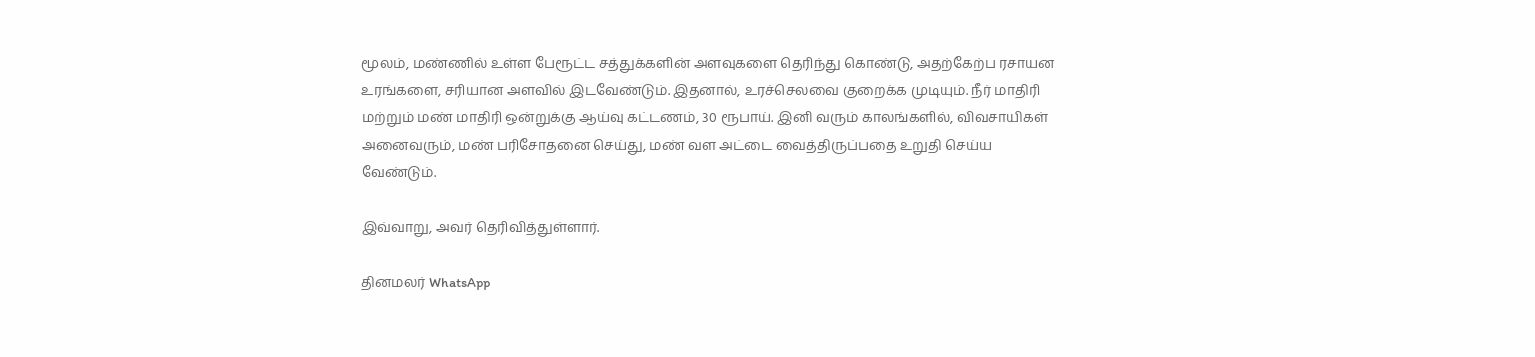மூலம், மண்ணில் உள்ள பேரூட்ட சத்துக்களின் அளவுகளை தெரிந்து கொண்டு, அதற்கேற்ப ரசாயன உரங்களை, சரியான அளவில் இடவேண்டும். இதனால், உரச்செலவை குறைக்க முடியும். நீர் மாதிரி மற்றும் மண் மாதிரி ஒன்றுக்கு ஆய்வு கட்டணம், 30 ரூபாய். இனி வரும் காலங்களில், விவசாயிகள் அனைவரும், மண் பரிசோதனை செய்து, மண் வள அட்டை வைத்திருப்பதை உறுதி செய்ய வேண்டும்.

இவ்வாறு, அவர் தெரிவித்துள்ளார்.

தினமலர் WhatsApp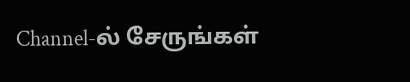Channel-ல் சேருங்கள்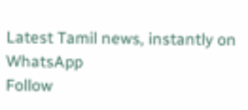Latest Tamil news, instantly on WhatsApp
Follow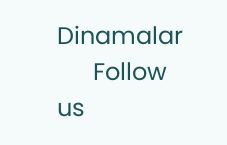Dinamalar
      Follow us